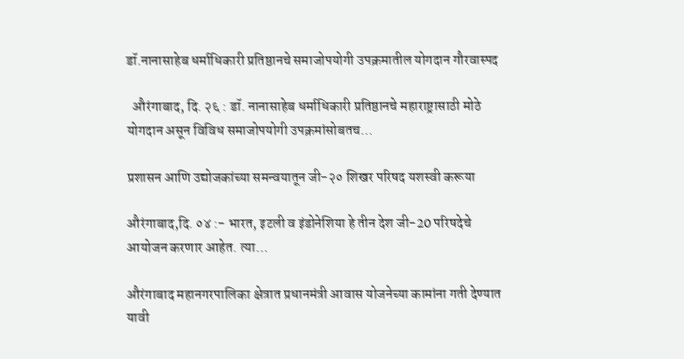डॉ.नानासाहेब धर्माधिकारी प्रतिष्ठानचे समाजोपयोगी उपक्रमातील योगदान गौरवास्पद

  औरंगाबाद, दि. २६ : डॉ. नानासाहेब धर्माधिकारी प्रतिष्ठानचे महाराष्ट्रासाठी मोठे योगदान असून विविध समाजोपयोगी उपक्रमांसोबतच…

प्रशासन आणि उद्योजकांच्या समन्वयातून जी-२० शिखर परिषद यशस्वी करूया

औरंगाबाद,दि. ०४ :- भारत, इटली व इंडोनेशिया हे तीन देश जी-20 परिषदेचे आयोजन करणार आहेत. त्या…

औरंगाबाद महानगरपालिका क्षेत्रात प्रधानमंत्री आवास योजनेच्या कामांना गती देण्यात यावी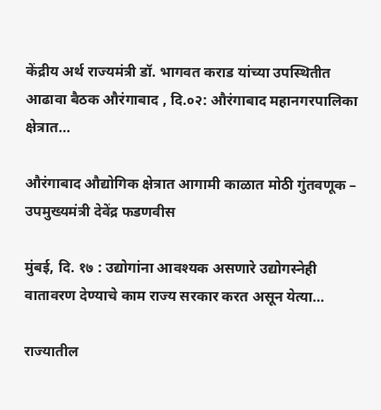केंद्रीय अर्थ राज्यमंत्री डॉ. भागवत कराड यांच्या उपस्थितीत आढावा बैठक औरंगाबाद , दि.०२: औरंगाबाद महानगरपालिका क्षेत्रात…

औरंगाबाद औद्योगिक क्षेत्रात आगामी काळात मोठी गुंतवणूक – उपमुख्यमंत्री देवेंद्र फडणवीस

मुंबई, दि. १७ : उद्योगांना आवश्यक असणारे उद्योगस्नेही वातावरण देण्याचे काम राज्य सरकार करत असून येत्या…

राज्यातील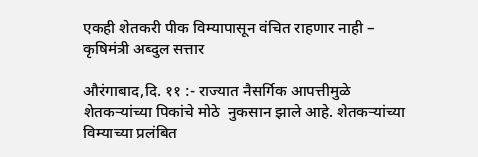एकही शेतकरी पीक विम्यापासून वंचित राहणार नाही – कृषिमंत्री अब्दुल सत्तार

औरंगाबाद,दि. ११ :- राज्यात नैसर्गिक आपत्तीमुळे शेतकऱ्यांच्या पिकांचे मोठे  नुकसान झाले आहे. शेतकऱ्यांच्या विम्याच्या प्रलंबित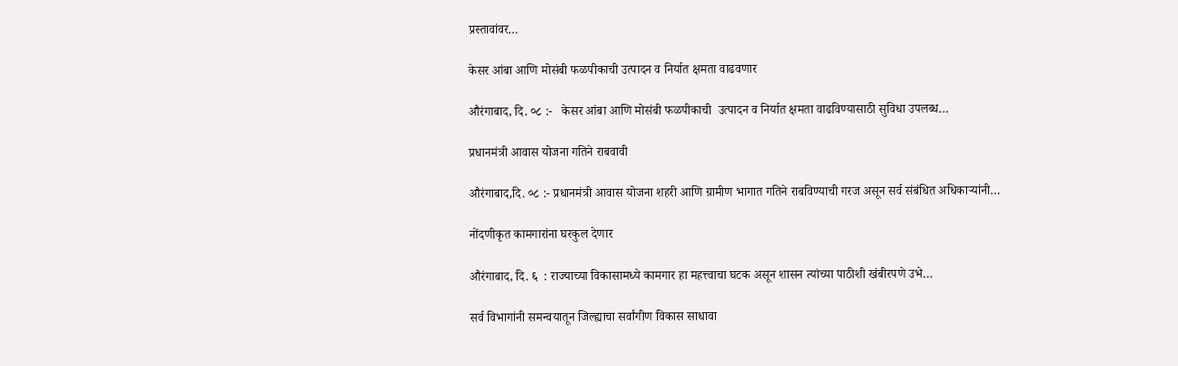प्रस्तावांवर…

केसर आंबा आणि मोसंबी फळपीकाची उत्पादन व निर्यात क्षमता वाढवणार

औरंगाबाद, दि. ०८ :-   केसर आंबा आणि मोसंबी फळपीकाची  उत्पादन व निर्यात क्षमता वाढविण्यासाठी सुविधा उपलब्ध…

प्रधानमंत्री आवास योजना गतिने राबवावी

औरंगाबाद,दि. ०८ :- प्रधानमंत्री आवास योजना शहरी आणि ग्रामीण भागात गतिने राबविण्याची गरज असून सर्व संबंधित अधिकाऱ्यांनी…

नोंदणीकृत कामगारांना घरकुल देणार

औरंगाबाद, दि. ६  : राज्याच्या विकासामध्ये कामगार हा महत्त्वाचा घटक असून शासन त्यांच्या पाठीशी खंबीरपणे उभे…

सर्व विभागांनी समन्वयातून जिल्ह्याचा सर्वांगीण विकास साधावा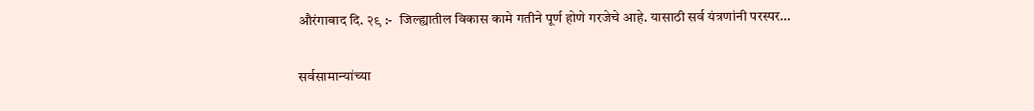औरंगाबाद दि. २९ :-  जिल्ह्यातील विकास कामे गतीने पूर्ण होणे गरजेचे आहे. यासाठी सर्व यंत्रणांनी परस्पर…

सर्वसामान्यांच्या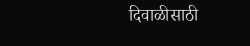दिवाळीसाठी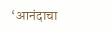‘आनंदाचा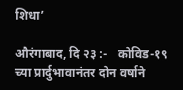शिधा’

औरंगाबाद, दि २३ :-   कोविड-१९  च्या प्रार्दुभावानंतर दोन वर्षाने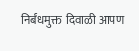निर्बंधमुक्त  दिवाळी आपण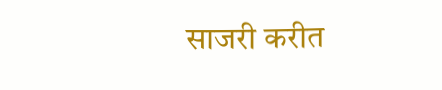साजरी करीत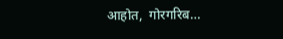आहोत,  गोरगरिब…